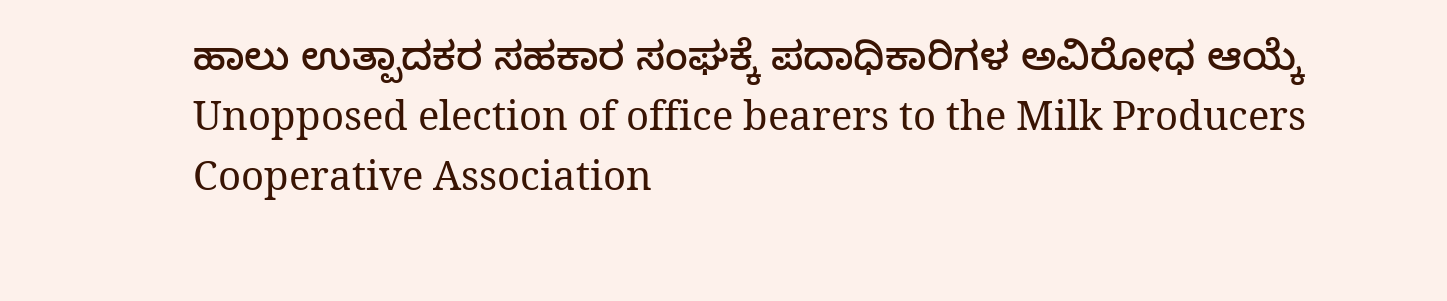ಹಾಲು ಉತ್ಪಾದಕರ ಸಹಕಾರ ಸಂಘಕ್ಕೆ ಪದಾಧಿಕಾರಿಗಳ ಅವಿರೋಧ ಆಯ್ಕೆ
Unopposed election of office bearers to the Milk Producers Cooperative Association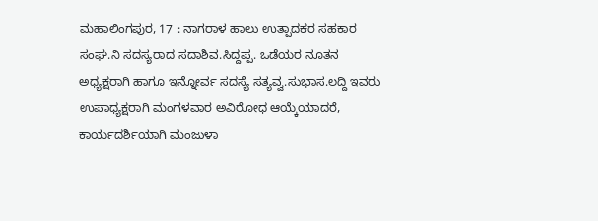ಮಹಾಲಿಂಗಪುರ, 17 : ನಾಗರಾಳ ಹಾಲು ಉತ್ಪಾದಕರ ಸಹಕಾರ ಸಂಘ.ನಿ ಸದಸ್ಯರಾದ ಸದಾಶಿವ.ಸಿದ್ದಪ್ಪ. ಒಡೆಯರ ನೂತನ ಅಧ್ಯಕ್ಷರಾಗಿ ಹಾಗೂ ಇನ್ನೋರ್ವ ಸದಸ್ಯೆ ಸತ್ಯವ್ವ.ಸುಭಾಸ.ಲದ್ದಿ ಇವರು ಉಪಾಧ್ಯಕ್ಷರಾಗಿ ಮಂಗಳವಾರ ಅವಿರೋಧ ಆಯ್ಕೆಯಾದರೆ, ಕಾರ್ಯದರ್ಶಿಯಾಗಿ ಮಂಜುಳಾ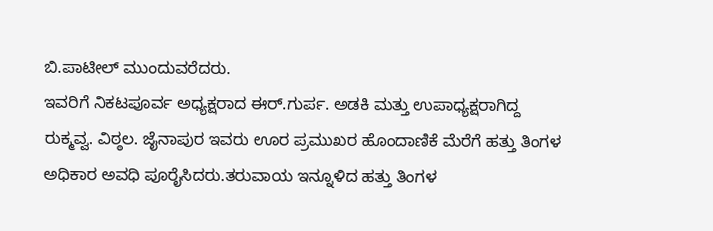ಬಿ.ಪಾಟೀಲ್ ಮುಂದುವರೆದರು.
ಇವರಿಗೆ ನಿಕಟಪೂರ್ವ ಅಧ್ಯಕ್ಷರಾದ ಈರ್.ಗುರ್ಪ. ಅಡಕಿ ಮತ್ತು ಉಪಾಧ್ಯಕ್ಷರಾಗಿದ್ದ ರುಕ್ಮವ್ವ. ವಿಠ್ಠಲ. ಜೈನಾಪುರ ಇವರು ಊರ ಪ್ರಮುಖರ ಹೊಂದಾಣಿಕೆ ಮೆರೆಗೆ ಹತ್ತು ತಿಂಗಳ ಅಧಿಕಾರ ಅವಧಿ ಪೂರೈಸಿದರು.ತರುವಾಯ ಇನ್ನೂಳಿದ ಹತ್ತು ತಿಂಗಳ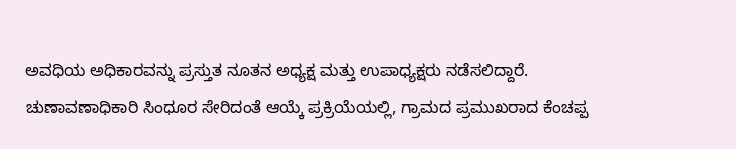ಅವಧಿಯ ಅಧಿಕಾರವನ್ನು ಪ್ರಸ್ತುತ ನೂತನ ಅಧ್ಯಕ್ಷ ಮತ್ತು ಉಪಾಧ್ಯಕ್ಷರು ನಡೆಸಲಿದ್ದಾರೆ.
ಚುಣಾವಣಾಧಿಕಾರಿ ಸಿಂಧೂರ ಸೇರಿದಂತೆ ಆಯ್ಕೆ ಪ್ರಕ್ರಿಯೆಯಲ್ಲಿ, ಗ್ರಾಮದ ಪ್ರಮುಖರಾದ ಕೆಂಚಪ್ಪ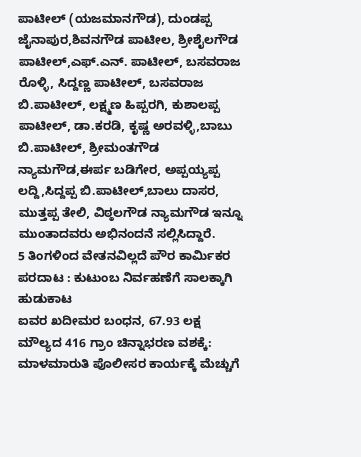ಪಾಟೀಲ್ (ಯಜಮಾನಗೌಡ), ದುಂಡಪ್ಪ ಜೈನಾಪುರ,ಶಿವನಗೌಡ ಪಾಟೀಲ, ಶ್ರೀಶೈಲಗೌಡ ಪಾಟೀಲ್,ಎಫ್.ಎನ್. ಪಾಟೀಲ್, ಬಸವರಾಜ ರೊಳ್ಳಿ, ಸಿದ್ದಣ್ಣ ಪಾಟೀಲ್, ಬಸವರಾಜ ಬಿ.ಪಾಟೀಲ್, ಲಕ್ಷ್ಮಣ ಹಿಪ್ಪರಗಿ, ಕುಶಾಲಪ್ಪ ಪಾಟೀಲ್, ಡಾ.ಕರಡಿ, ಕೃಷ್ಣ ಅರವಳ್ಳಿ,ಬಾಬು ಬಿ.ಪಾಟೀಲ್, ಶ್ರೀಮಂತಗೌಡ ನ್ಯಾಮಗೌಡ,ಈರ್ಪ ಬಡಿಗೇರ, ಅಪ್ಪಯ್ಯಪ್ಪ ಲದ್ದಿ,ಸಿದ್ದಪ್ಪ ಬಿ.ಪಾಟೀಲ್,ಬಾಲು ದಾಸರ, ಮುತ್ತಪ್ಪ ತೇಲಿ, ವಿಠ್ಠಲಗೌಡ ನ್ಯಾಮಗೌಡ ಇನ್ನೂ ಮುಂತಾದವರು ಅಭಿನಂದನೆ ಸಲ್ಲಿಸಿದ್ದಾರೆ.
5 ತಿಂಗಳಿಂದ ವೇತನವಿಲ್ಲದೆ ಪೌರ ಕಾರ್ಮಿಕರ ಪರದಾಟ : ಕುಟುಂಬ ನಿರ್ವಹಣೆಗೆ ಸಾಲಕ್ಕಾಗಿ ಹುಡುಕಾಟ
ಐವರ ಖದೀಮರ ಬಂಧನ, 67.93 ಲಕ್ಷ ಮೌಲ್ಯದ 416 ಗ್ರಾಂ ಚಿನ್ನಾಭರಣ ವಶಕ್ಕೆ: ಮಾಳಮಾರುತಿ ಪೊಲೀಸರ ಕಾರ್ಯಕ್ಕೆ ಮೆಚ್ಚುಗೆ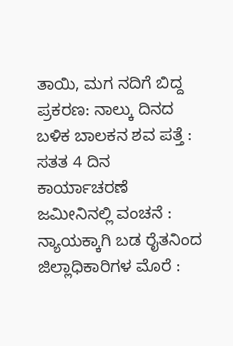ತಾಯಿ, ಮಗ ನದಿಗೆ ಬಿದ್ದ ಪ್ರಕರಣ: ನಾಲ್ಕು ದಿನದ ಬಳಿಕ ಬಾಲಕನ ಶವ ಪತ್ತೆ : ಸತತ 4 ದಿನ ಕಾರ್ಯಾಚರಣೆ
ಜಮೀನಿನಲ್ಲಿ ವಂಚನೆ : ನ್ಯಾಯಕ್ಕಾಗಿ ಬಡ ರೈತನಿಂದ ಜಿಲ್ಲಾಧಿಕಾರಿಗಳ ಮೊರೆ :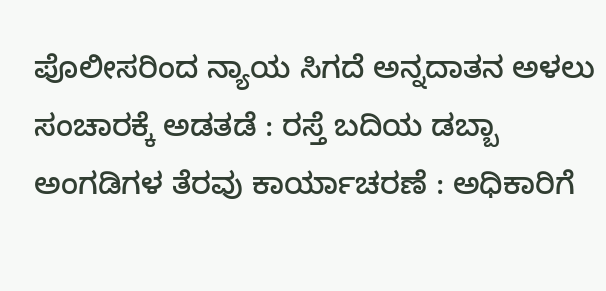ಪೊಲೀಸರಿಂದ ನ್ಯಾಯ ಸಿಗದೆ ಅನ್ನದಾತನ ಅಳಲು
ಸಂಚಾರಕ್ಕೆ ಅಡತಡೆ : ರಸ್ತೆ ಬದಿಯ ಡಬ್ಬಾ ಅಂಗಡಿಗಳ ತೆರವು ಕಾರ್ಯಾಚರಣೆ : ಅಧಿಕಾರಿಗೆ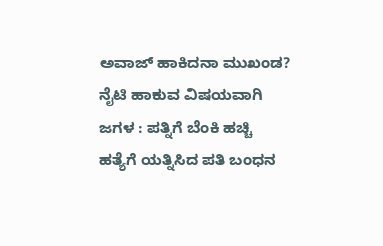ಅವಾಜ್ ಹಾಕಿದನಾ ಮುಖಂಡ?
ನೈಟಿ ಹಾಕುವ ವಿಷಯವಾಗಿ ಜಗಳ : ಪತ್ನಿಗೆ ಬೆಂಕಿ ಹಚ್ಚಿ ಹತ್ಯೆಗೆ ಯತ್ನಿಸಿದ ಪತಿ ಬಂಧನ